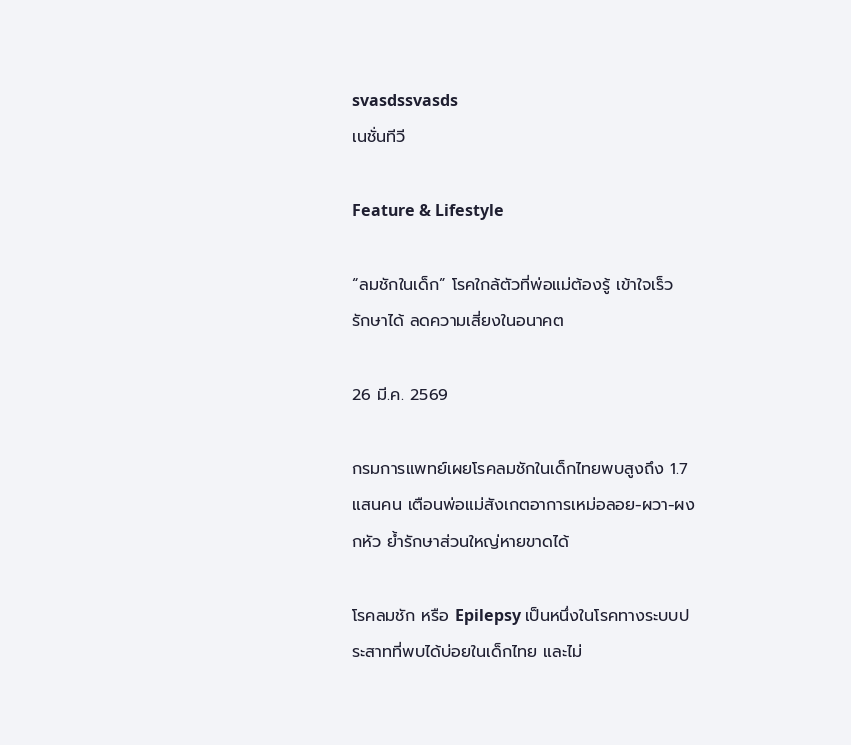svasdssvasds
เนชั่นทีวี

Feature & Lifestyle

“ลมชักในเด็ก” โรคใกล้ตัวที่พ่อแม่ต้องรู้ เข้าใจเร็ว รักษาได้ ลดความเสี่ยงในอนาคต

26 มี.ค. 2569

กรมการแพทย์เผยโรคลมชักในเด็กไทยพบสูงถึง 1.7 แสนคน เตือนพ่อแม่สังเกตอาการเหม่อลอย-ผวา-ผงกหัว ย้ำรักษาส่วนใหญ่หายขาดได้

โรคลมชัก หรือ Epilepsy เป็นหนึ่งในโรคทางระบบประสาทที่พบได้บ่อยในเด็กไทย และไม่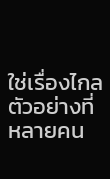ใช่เรื่องไกลตัวอย่างที่หลายคน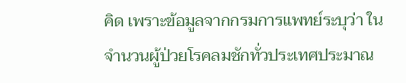คิด เพราะข้อมูลจากกรมการแพทย์ระบุว่า ในจำนวนผู้ป่วยโรคลมชักทั่วประเทศประมาณ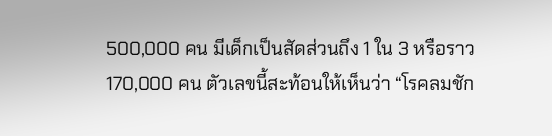500,000 คน มีเด็กเป็นสัดส่วนถึง 1 ใน 3 หรือราว 170,000 คน ตัวเลขนี้สะท้อนให้เห็นว่า “โรคลมชัก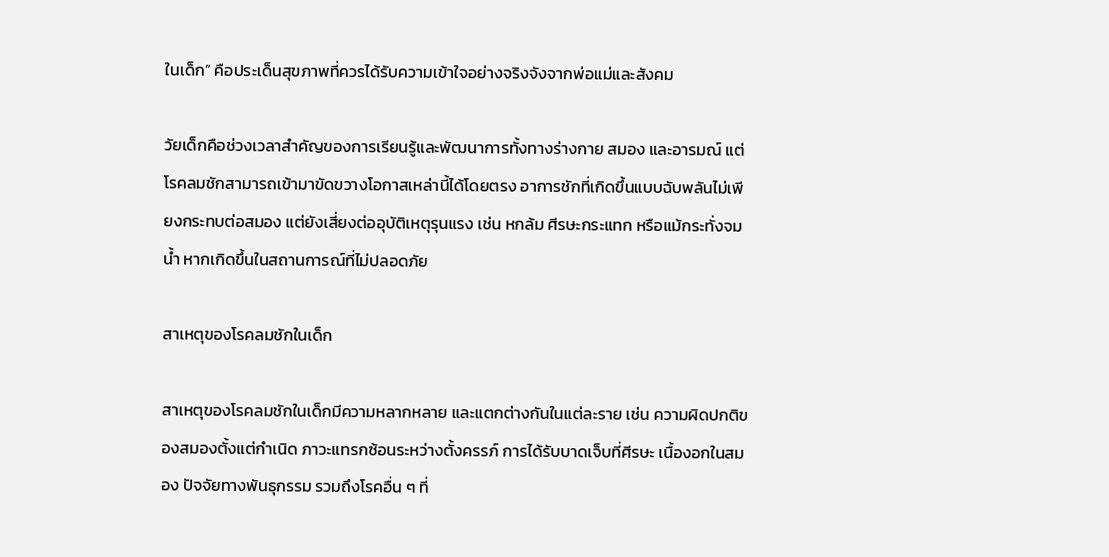ในเด็ก” คือประเด็นสุขภาพที่ควรได้รับความเข้าใจอย่างจริงจังจากพ่อแม่และสังคม

วัยเด็กคือช่วงเวลาสำคัญของการเรียนรู้และพัฒนาการทั้งทางร่างกาย สมอง และอารมณ์ แต่โรคลมชักสามารถเข้ามาขัดขวางโอกาสเหล่านี้ได้โดยตรง อาการชักที่เกิดขึ้นแบบฉับพลันไม่เพียงกระทบต่อสมอง แต่ยังเสี่ยงต่ออุบัติเหตุรุนแรง เช่น หกล้ม ศีรษะกระแทก หรือแม้กระทั่งจมน้ำ หากเกิดขึ้นในสถานการณ์ที่ไม่ปลอดภัย

สาเหตุของโรคลมชักในเด็ก

สาเหตุของโรคลมชักในเด็กมีความหลากหลาย และแตกต่างกันในแต่ละราย เช่น ความผิดปกติของสมองตั้งแต่กำเนิด ภาวะแทรกซ้อนระหว่างตั้งครรภ์ การได้รับบาดเจ็บที่ศีรษะ เนื้องอกในสมอง ปัจจัยทางพันธุกรรม รวมถึงโรคอื่น ๆ ที่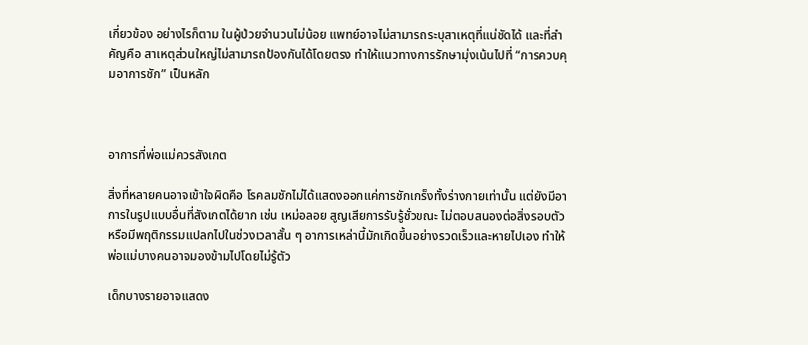เกี่ยวข้อง อย่างไรก็ตาม ในผู้ป่วยจำนวนไม่น้อย แพทย์อาจไม่สามารถระบุสาเหตุที่แน่ชัดได้ และที่สำคัญคือ สาเหตุส่วนใหญ่ไม่สามารถป้องกันได้โดยตรง ทำให้แนวทางการรักษามุ่งเน้นไปที่ “การควบคุมอาการชัก” เป็นหลัก



อาการที่พ่อแม่ควรสังเกต

สิ่งที่หลายคนอาจเข้าใจผิดคือ โรคลมชักไม่ได้แสดงออกแค่การชักเกร็งทั้งร่างกายเท่านั้น แต่ยังมีอาการในรูปแบบอื่นที่สังเกตได้ยาก เช่น เหม่อลอย สูญเสียการรับรู้ชั่วขณะ ไม่ตอบสนองต่อสิ่งรอบตัว หรือมีพฤติกรรมแปลกไปในช่วงเวลาสั้น ๆ อาการเหล่านี้มักเกิดขึ้นอย่างรวดเร็วและหายไปเอง ทำให้พ่อแม่บางคนอาจมองข้ามไปโดยไม่รู้ตัว

เด็กบางรายอาจแสดง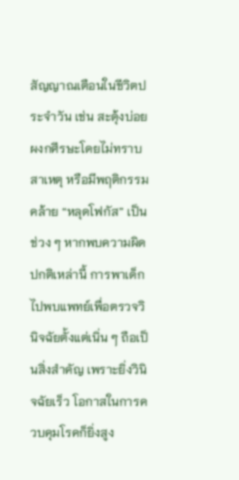สัญญาณเตือนในชีวิตประจำวัน เช่น สะดุ้งบ่อย ผงกศีรษะโดยไม่ทราบสาเหตุ หรือมีพฤติกรรมคล้าย “หลุดโฟกัส” เป็นช่วง ๆ หากพบความผิดปกติเหล่านี้ การพาเด็กไปพบแพทย์เพื่อตรวจวินิจฉัยตั้งแต่เนิ่น ๆ ถือเป็นสิ่งสำคัญ เพราะยิ่งวินิจฉัยเร็ว โอกาสในการควบคุมโรคก็ยิ่งสูง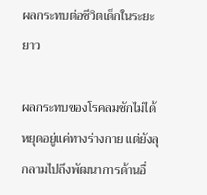ผลกระทบต่อชีวิตเด็กในระยะยาว

ผลกระทบของโรคลมชักไม่ได้หยุดอยู่แค่ทางร่างกาย แต่ยังลุกลามไปถึงพัฒนาการด้านอื่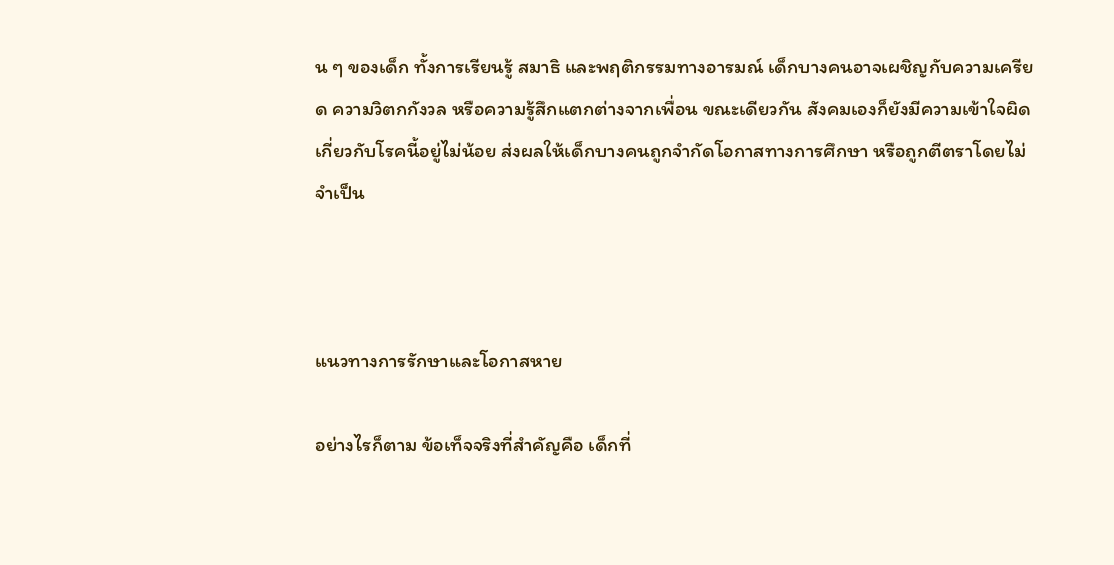น ๆ ของเด็ก ทั้งการเรียนรู้ สมาธิ และพฤติกรรมทางอารมณ์ เด็กบางคนอาจเผชิญกับความเครียด ความวิตกกังวล หรือความรู้สึกแตกต่างจากเพื่อน ขณะเดียวกัน สังคมเองก็ยังมีความเข้าใจผิดเกี่ยวกับโรคนี้อยู่ไม่น้อย ส่งผลให้เด็กบางคนถูกจำกัดโอกาสทางการศึกษา หรือถูกตีตราโดยไม่จำเป็น



แนวทางการรักษาและโอกาสหาย

อย่างไรก็ตาม ข้อเท็จจริงที่สำคัญคือ เด็กที่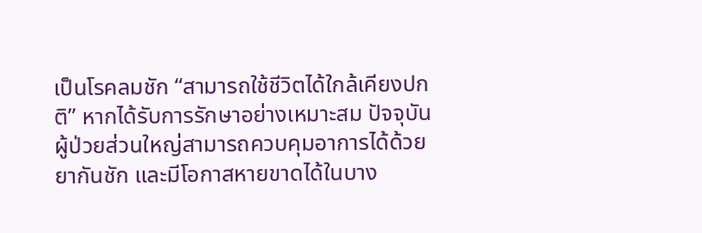เป็นโรคลมชัก “สามารถใช้ชีวิตได้ใกล้เคียงปกติ” หากได้รับการรักษาอย่างเหมาะสม ปัจจุบันผู้ป่วยส่วนใหญ่สามารถควบคุมอาการได้ด้วยยากันชัก และมีโอกาสหายขาดได้ในบาง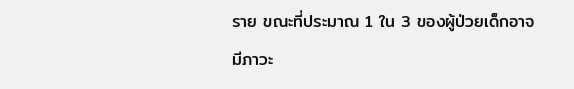ราย ขณะที่ประมาณ 1 ใน 3 ของผู้ป่วยเด็กอาจมีภาวะ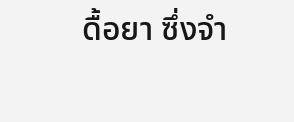ดื้อยา ซึ่งจำ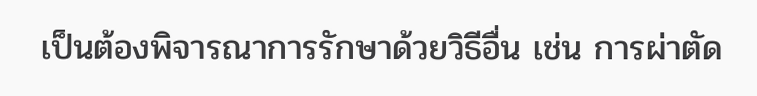เป็นต้องพิจารณาการรักษาด้วยวิธีอื่น เช่น การผ่าตัด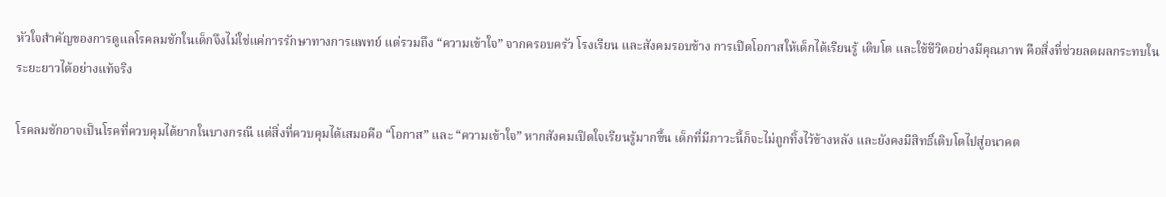หัวใจสำคัญของการดูแลโรคลมชักในเด็กจึงไม่ใช่แค่การรักษาทางการแพทย์ แต่รวมถึง “ความเข้าใจ” จากครอบครัว โรงเรียน และสังคมรอบข้าง การเปิดโอกาสให้เด็กได้เรียนรู้ เติบโต และใช้ชีวิตอย่างมีคุณภาพ คือสิ่งที่ช่วยลดผลกระทบในระยะยาวได้อย่างแท้จริง

โรคลมชักอาจเป็นโรคที่ควบคุมได้ยากในบางกรณี แต่สิ่งที่ควบคุมได้เสมอคือ “โอกาส” และ “ความเข้าใจ” หากสังคมเปิดใจเรียนรู้มากขึ้น เด็กที่มีภาวะนี้ก็จะไม่ถูกทิ้งไว้ข้างหลัง และยังคงมีสิทธิ์เติบโตไปสู่อนาคต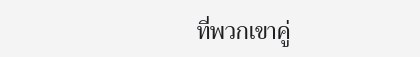ที่พวกเขาคู่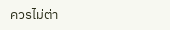ควรไม่ต่า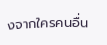งจากใครคนอื่น